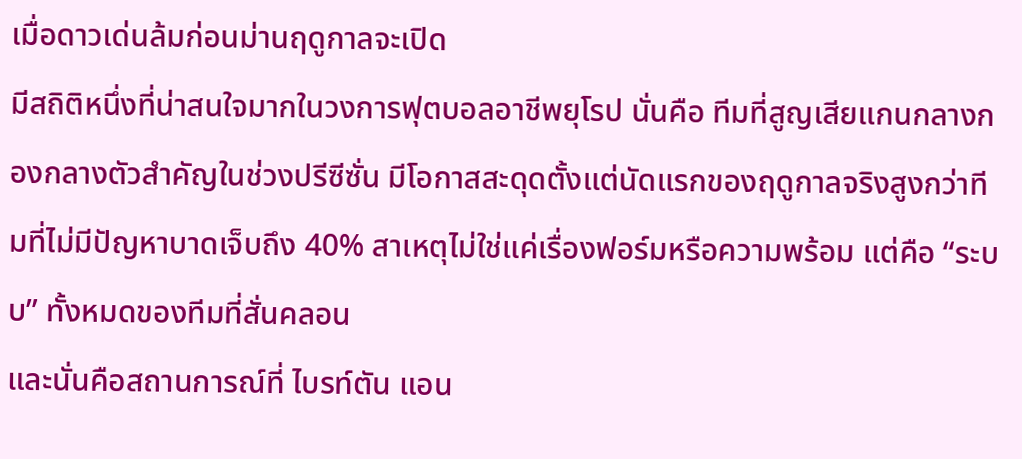เมื่อดาวเด่นล้มก่อนม่านฤดูกาลจะเปิด
มีสถิติหนึ่งที่น่าสนใจมากในวงการฟุตบอลอาชีพยุโรป นั่นคือ ทีมที่สูญเสียแกนกลางกองกลางตัวสำคัญในช่วงปรีซีซั่น มีโอกาสสะดุดตั้งแต่นัดแรกของฤดูกาลจริงสูงกว่าทีมที่ไม่มีปัญหาบาดเจ็บถึง 40% สาเหตุไม่ใช่แค่เรื่องฟอร์มหรือความพร้อม แต่คือ “ระบบ” ทั้งหมดของทีมที่สั่นคลอน
และนั่นคือสถานการณ์ที่ ไบรท์ตัน แอน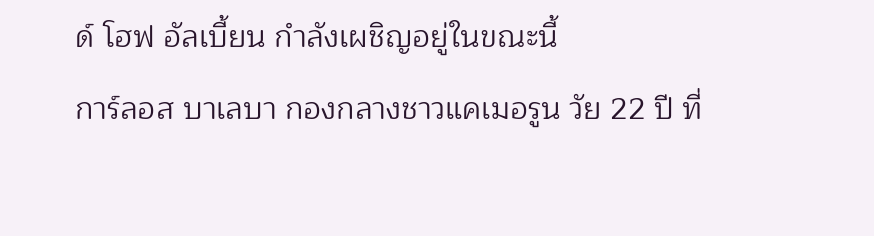ด์ โฮฟ อัลเบี้ยน กำลังเผชิญอยู่ในขณะนี้
การ์ลอส บาเลบา กองกลางชาวแคเมอรูน วัย 22 ปี ที่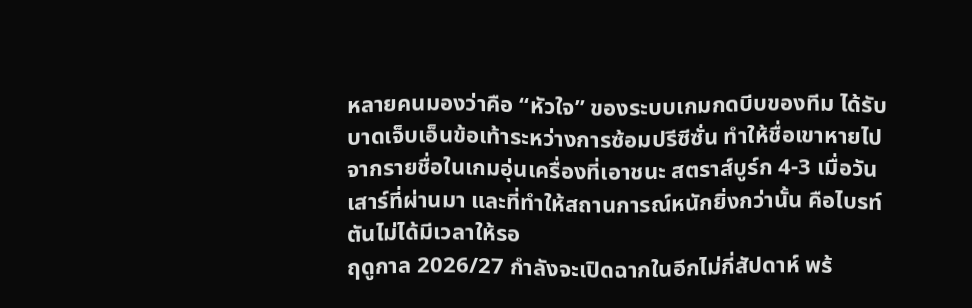หลายคนมองว่าคือ “หัวใจ” ของระบบเกมกดบีบของทีม ได้รับบาดเจ็บเอ็นข้อเท้าระหว่างการซ้อมปรีซีซั่น ทำให้ชื่อเขาหายไปจากรายชื่อในเกมอุ่นเครื่องที่เอาชนะ สตราส์บูร์ก 4-3 เมื่อวันเสาร์ที่ผ่านมา และที่ทำให้สถานการณ์หนักยิ่งกว่านั้น คือไบรท์ตันไม่ได้มีเวลาให้รอ
ฤดูกาล 2026/27 กำลังจะเปิดฉากในอีกไม่กี่สัปดาห์ พร้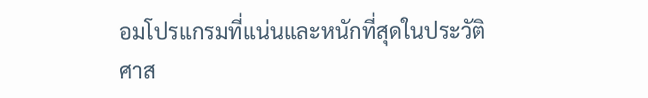อมโปรแกรมที่แน่นและหนักที่สุดในประวัติศาส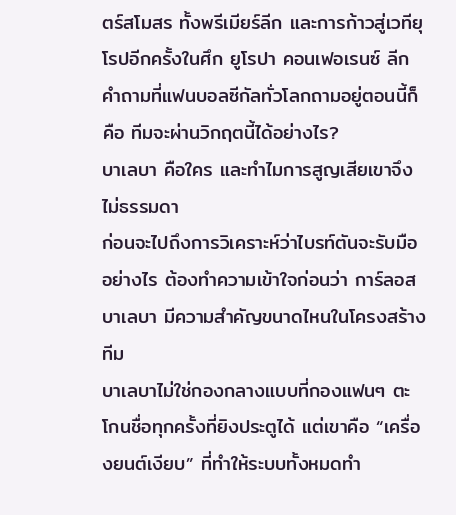ตร์สโมสร ทั้งพรีเมียร์ลีก และการก้าวสู่เวทียุโรปอีกครั้งในศึก ยูโรปา คอนเฟอเรนซ์ ลีก
คำถามที่แฟนบอลซีกัลทั่วโลกถามอยู่ตอนนี้ก็คือ ทีมจะผ่านวิกฤตนี้ได้อย่างไร?
บาเลบา คือใคร และทำไมการสูญเสียเขาจึงไม่ธรรมดา
ก่อนจะไปถึงการวิเคราะห์ว่าไบรท์ตันจะรับมืออย่างไร ต้องทำความเข้าใจก่อนว่า การ์ลอส บาเลบา มีความสำคัญขนาดไหนในโครงสร้างทีม
บาเลบาไม่ใช่กองกลางแบบที่กองแฟนๆ ตะโกนชื่อทุกครั้งที่ยิงประตูได้ แต่เขาคือ “เครื่องยนต์เงียบ” ที่ทำให้ระบบทั้งหมดทำ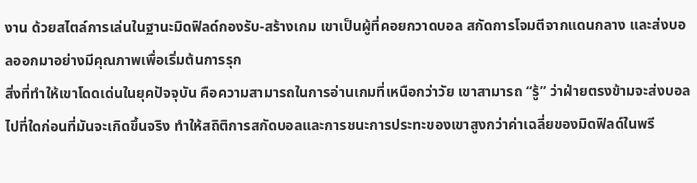งาน ด้วยสไตล์การเล่นในฐานะมิดฟิลด์กองรับ-สร้างเกม เขาเป็นผู้ที่คอยกวาดบอล สกัดการโจมตีจากแดนกลาง และส่งบอลออกมาอย่างมีคุณภาพเพื่อเริ่มต้นการรุก
สิ่งที่ทำให้เขาโดดเด่นในยุคปัจจุบัน คือความสามารถในการอ่านเกมที่เหนือกว่าวัย เขาสามารถ “รู้” ว่าฝ่ายตรงข้ามจะส่งบอลไปที่ใดก่อนที่มันจะเกิดขึ้นจริง ทำให้สถิติการสกัดบอลและการชนะการประทะของเขาสูงกว่าค่าเฉลี่ยของมิดฟิลด์ในพรี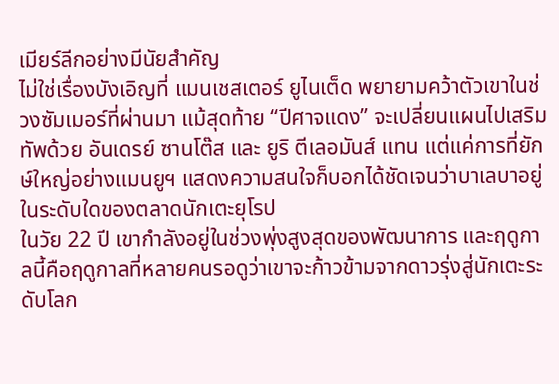เมียร์ลีกอย่างมีนัยสำคัญ
ไม่ใช่เรื่องบังเอิญที่ แมนเชสเตอร์ ยูไนเต็ด พยายามคว้าตัวเขาในช่วงซัมเมอร์ที่ผ่านมา แม้สุดท้าย “ปีศาจแดง” จะเปลี่ยนแผนไปเสริมทัพด้วย อันเดรย์ ซานโต๊ส และ ยูริ ตีเลอมันส์ แทน แต่แค่การที่ยักษ์ใหญ่อย่างแมนยูฯ แสดงความสนใจก็บอกได้ชัดเจนว่าบาเลบาอยู่ในระดับใดของตลาดนักเตะยุโรป
ในวัย 22 ปี เขากำลังอยู่ในช่วงพุ่งสูงสุดของพัฒนาการ และฤดูกาลนี้คือฤดูกาลที่หลายคนรอดูว่าเขาจะก้าวข้ามจากดาวรุ่งสู่นักเตะระดับโลก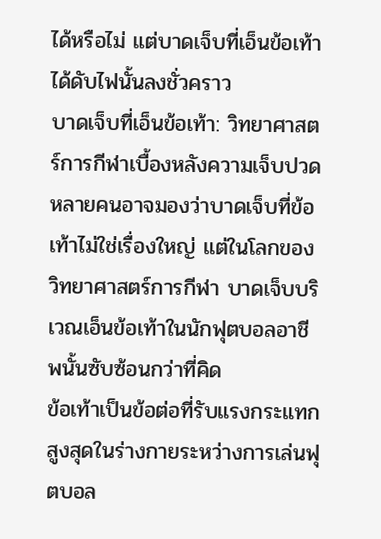ได้หรือไม่ แต่บาดเจ็บที่เอ็นข้อเท้าได้ดับไฟนั้นลงชั่วคราว
บาดเจ็บที่เอ็นข้อเท้า: วิทยาศาสตร์การกีฬาเบื้องหลังความเจ็บปวด
หลายคนอาจมองว่าบาดเจ็บที่ข้อเท้าไม่ใช่เรื่องใหญ่ แต่ในโลกของวิทยาศาสตร์การกีฬา บาดเจ็บบริเวณเอ็นข้อเท้าในนักฟุตบอลอาชีพนั้นซับซ้อนกว่าที่คิด
ข้อเท้าเป็นข้อต่อที่รับแรงกระแทกสูงสุดในร่างกายระหว่างการเล่นฟุตบอล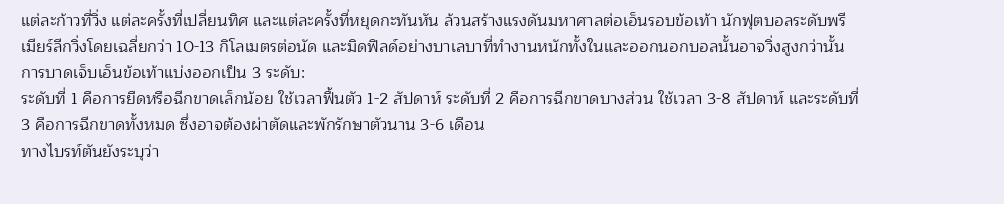แต่ละก้าวที่วิ่ง แต่ละครั้งที่เปลี่ยนทิศ และแต่ละครั้งที่หยุดกะทันหัน ล้วนสร้างแรงดันมหาศาลต่อเอ็นรอบข้อเท้า นักฟุตบอลระดับพรีเมียร์ลีกวิ่งโดยเฉลี่ยกว่า 10-13 กิโลเมตรต่อนัด และมิดฟิลด์อย่างบาเลบาที่ทำงานหนักทั้งในและออกนอกบอลนั้นอาจวิ่งสูงกว่านั้น
การบาดเจ็บเอ็นข้อเท้าแบ่งออกเป็น 3 ระดับ:
ระดับที่ 1 คือการยืดหรือฉีกขาดเล็กน้อย ใช้เวลาฟื้นตัว 1-2 สัปดาห์ ระดับที่ 2 คือการฉีกขาดบางส่วน ใช้เวลา 3-8 สัปดาห์ และระดับที่ 3 คือการฉีกขาดทั้งหมด ซึ่งอาจต้องผ่าตัดและพักรักษาตัวนาน 3-6 เดือน
ทางไบรท์ตันยังระบุว่า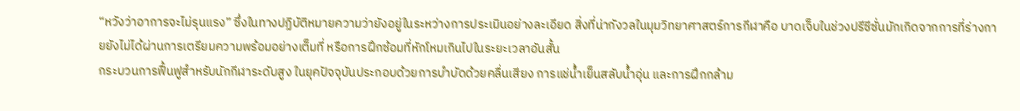“หวังว่าอาการจะไม่รุนแรง” ซึ่งในทางปฏิบัติหมายความว่ายังอยู่ในระหว่างการประเมินอย่างละเอียด สิ่งที่น่ากังวลในมุมวิทยาศาสตร์การกีฬาคือ บาดเจ็บในช่วงปรีซีซั่นมักเกิดจากการที่ร่างกายยังไม่ได้ผ่านการเตรียมความพร้อมอย่างเต็มที่ หรือการฝึกซ้อมที่หักโหมเกินไปในระยะเวลาอันสั้น
กระบวนการฟื้นฟูสำหรับนักกีฬาระดับสูง ในยุคปัจจุบันประกอบด้วยการบำบัดด้วยคลื่นเสียง การแช่น้ำเย็นสลับน้ำอุ่น และการฝึกกล้าม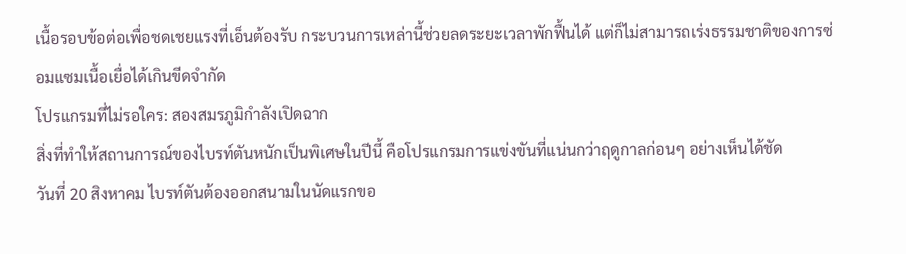เนื้อรอบข้อต่อเพื่อชดเชยแรงที่เอ็นต้องรับ กระบวนการเหล่านี้ช่วยลดระยะเวลาพักฟื้นได้ แต่ก็ไม่สามารถเร่งธรรมชาติของการซ่อมแซมเนื้อเยื่อได้เกินขีดจำกัด
โปรแกรมที่ไม่รอใคร: สองสมรภูมิกำลังเปิดฉาก
สิ่งที่ทำให้สถานการณ์ของไบรท์ตันหนักเป็นพิเศษในปีนี้ คือโปรแกรมการแข่งขันที่แน่นกว่าฤดูกาลก่อนๆ อย่างเห็นได้ชัด
วันที่ 20 สิงหาคม ไบรท์ตันต้องออกสนามในนัดแรกขอ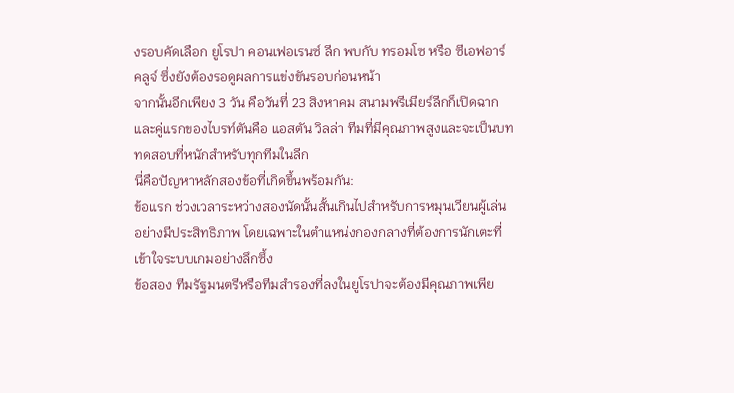งรอบคัดเลือก ยูโรปา คอนเฟอเรนซ์ ลีก พบกับ ทรอมโซ หรือ ซีเอฟอาร์ คลูจ์ ซึ่งยังต้องรอดูผลการแข่งขันรอบก่อนหน้า
จากนั้นอีกเพียง 3 วัน คือวันที่ 23 สิงหาคม สนามพรีเมียร์ลีกก็เปิดฉาก และคู่แรกของไบรท์ตันคือ แอสตัน วิลล่า ทีมที่มีคุณภาพสูงและจะเป็นบททดสอบที่หนักสำหรับทุกทีมในลีก
นี่คือปัญหาหลักสองข้อที่เกิดขึ้นพร้อมกัน:
ข้อแรก ช่วงเวลาระหว่างสองนัดนั้นสั้นเกินไปสำหรับการหมุนเวียนผู้เล่นอย่างมีประสิทธิภาพ โดยเฉพาะในตำแหน่งกองกลางที่ต้องการนักเตะที่เข้าใจระบบเกมอย่างลึกซึ้ง
ข้อสอง ทีมรัฐมนตรีหรือทีมสำรองที่ลงในยูโรปาจะต้องมีคุณภาพเพีย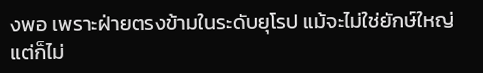งพอ เพราะฝ่ายตรงข้ามในระดับยุโรป แม้จะไม่ใช่ยักษ์ใหญ่ แต่ก็ไม่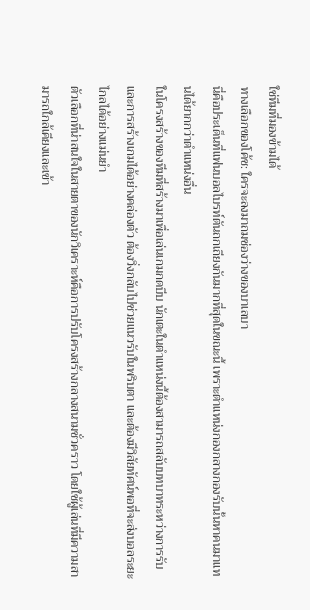ใช่ทีมที่มองข้ามได้
ทางเลือกของโค้ช: ใครจะลงมาถมช่องว่างของบาเลบา
นี่คือประเด็นที่แฟนบอลไบรท์ตันถกเถียงกันมากที่สุดในขณะนี้ เพราะตำแหน่งกองกลางกองรับนั้นหาคนมาแทนได้ยากกว่าตำแหน่งอื่น
ในโครงสร้างของทีมที่สร้างมาเพื่อเล่นเกมกดบีบ นักเตะในตำแหน่งนี้ต้องสามารถสลับบทบาทระหว่างการรับและการสร้างเกมได้อย่างคล่องตัว ต้องวิ่งกลับไปช่วยแนวรับในพริบตา และต้องมีวิสัยทัศน์พอที่จะส่งบอลระยะไกลได้อย่างแม่นยำ
ตัวเลือกที่น่าสนใจในสายตาของนักวิเคราะห์คือการปรับโครงสร้างกลางสนามชั่วคราว โดยใช้ผู้เล่นที่มีความสามารถใกล้เคียงและเข้า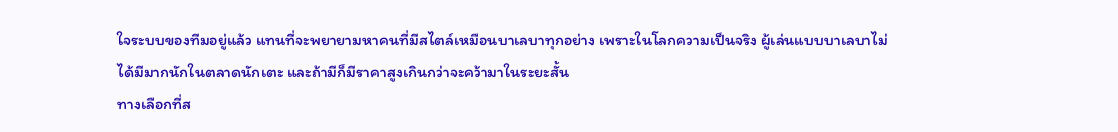ใจระบบของทีมอยู่แล้ว แทนที่จะพยายามหาคนที่มีสไตล์เหมือนบาเลบาทุกอย่าง เพราะในโลกความเป็นจริง ผู้เล่นแบบบาเลบาไม่ได้มีมากนักในตลาดนักเตะ และถ้ามีก็มีราคาสูงเกินกว่าจะคว้ามาในระยะสั้น
ทางเลือกที่ส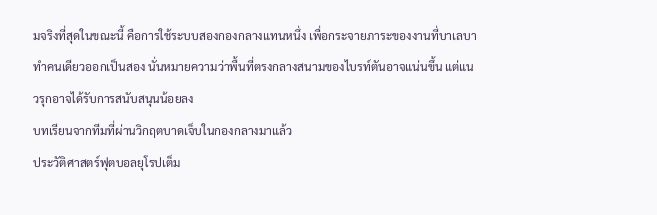มจริงที่สุดในขณะนี้ คือการใช้ระบบสองกองกลางแทนหนึ่ง เพื่อกระจายภาระของงานที่บาเลบาทำคนเดียวออกเป็นสอง นั่นหมายความว่าพื้นที่ตรงกลางสนามของไบรท์ตันอาจแน่นขึ้น แต่แนวรุกอาจได้รับการสนับสนุนน้อยลง
บทเรียนจากทีมที่ผ่านวิกฤตบาดเจ็บในกองกลางมาแล้ว
ประวัติศาสตร์ฟุตบอลยุโรปเต็ม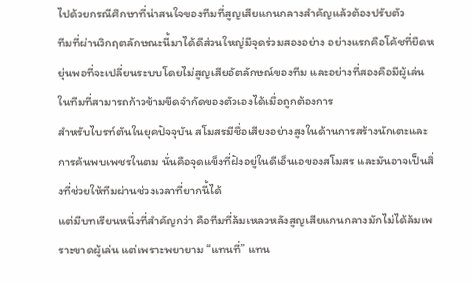ไปด้วยกรณีศึกษาที่น่าสนใจของทีมที่สูญเสียแกนกลางสำคัญแล้วต้องปรับตัว
ทีมที่ผ่านวิกฤตลักษณะนี้มาได้ดีส่วนใหญ่มีจุดร่วมสองอย่าง อย่างแรกคือโค้ชที่ยืดหยุ่นพอที่จะเปลี่ยนระบบโดยไม่สูญเสียอัตลักษณ์ของทีม และอย่างที่สองคือมีผู้เล่นในทีมที่สามารถก้าวข้ามขีดจำกัดของตัวเองได้เมื่อถูกต้องการ
สำหรับไบรท์ตันในยุคปัจจุบัน สโมสรมีชื่อเสียงอย่างสูงในด้านการสร้างนักเตะและการค้นพบเพชรในตม นั่นคือจุดแข็งที่ฝังอยู่ในดีเอ็นเอของสโมสร และมันอาจเป็นสิ่งที่ช่วยให้ทีมผ่านช่วงเวลาที่ยากนี้ได้
แต่มีบทเรียนหนึ่งที่สำคัญกว่า คือทีมที่ล้มเหลวหลังสูญเสียแกนกลางมักไม่ได้ล้มเพราะขาดผู้เล่น แต่เพราะพยายาม “แทนที่” แทน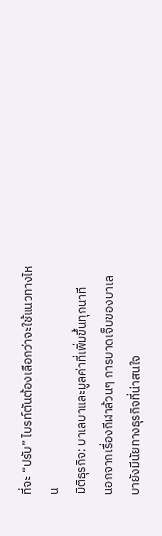ที่จะ “ปรับ” ไบรท์ตันต้องเลือกว่าจะใช้แนวทางไหน
มิติธุรกิจ: บาเลบาและมูลค่าที่เพิ่มขึ้นทุกนาที
นอกจากเรื่องกีฬาล้วนๆ การบาดเจ็บของบาเลบายังมีนัยทางธุรกิจที่น่าสนใจ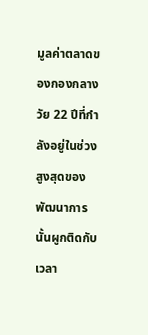มูลค่าตลาดของกองกลางวัย 22 ปีที่กำลังอยู่ในช่วงสูงสุดของพัฒนาการนั้นผูกติดกับเวลา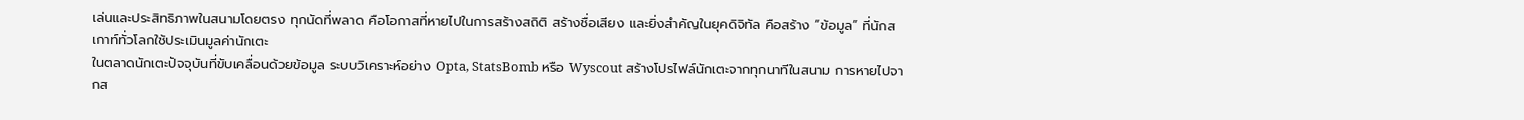เล่นและประสิทธิภาพในสนามโดยตรง ทุกนัดที่พลาด คือโอกาสที่หายไปในการสร้างสถิติ สร้างชื่อเสียง และยิ่งสำคัญในยุคดิจิทัล คือสร้าง “ข้อมูล” ที่นักสเกาท์ทั่วโลกใช้ประเมินมูลค่านักเตะ
ในตลาดนักเตะปัจจุบันที่ขับเคลื่อนด้วยข้อมูล ระบบวิเคราะห์อย่าง Opta, StatsBomb หรือ Wyscout สร้างโปรไฟล์นักเตะจากทุกนาทีในสนาม การหายไปจากส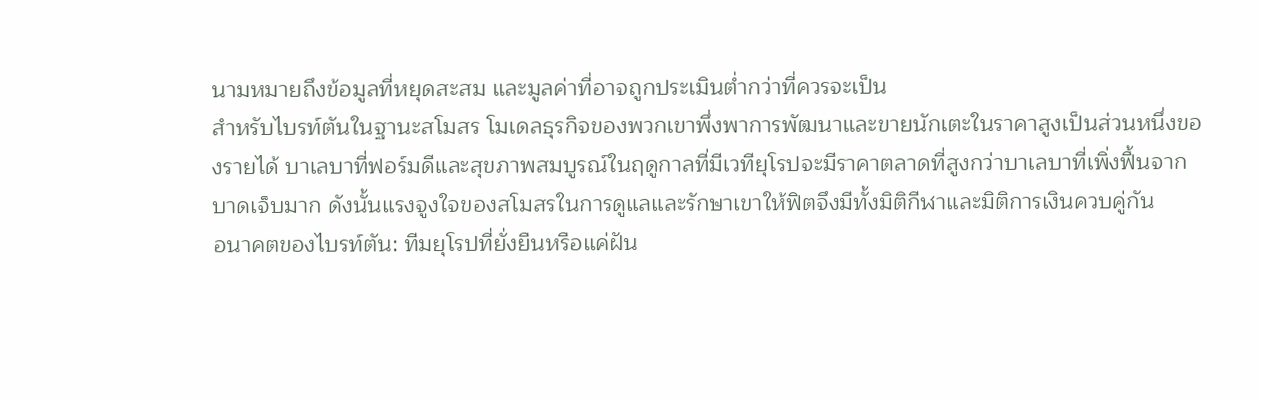นามหมายถึงข้อมูลที่หยุดสะสม และมูลค่าที่อาจถูกประเมินต่ำกว่าที่ควรจะเป็น
สำหรับไบรท์ตันในฐานะสโมสร โมเดลธุรกิจของพวกเขาพึ่งพาการพัฒนาและขายนักเตะในราคาสูงเป็นส่วนหนึ่งของรายได้ บาเลบาที่ฟอร์มดีและสุขภาพสมบูรณ์ในฤดูกาลที่มีเวทียุโรปจะมีราคาตลาดที่สูงกว่าบาเลบาที่เพิ่งฟื้นจากบาดเจ็บมาก ดังนั้นแรงจูงใจของสโมสรในการดูแลและรักษาเขาให้ฟิตจึงมีทั้งมิติกีฬาและมิติการเงินควบคู่กัน
อนาคตของไบรท์ตัน: ทีมยุโรปที่ยั่งยืนหรือแค่ฝัน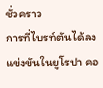ชั่วคราว
การที่ไบรท์ตันได้ลงแข่งขันในยูโรปา คอ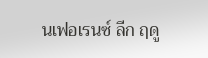นเฟอเรนซ์ ลีก ฤดู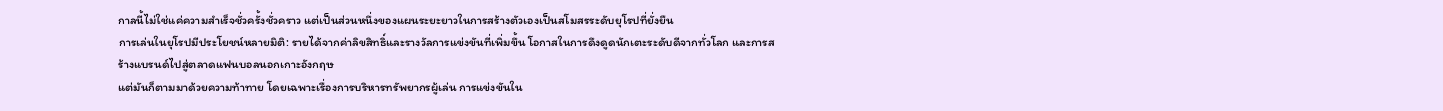กาลนี้ไม่ใช่แค่ความสำเร็จชั่วครั้งชั่วคราว แต่เป็นส่วนหนึ่งของแผนระยะยาวในการสร้างตัวเองเป็นสโมสรระดับยุโรปที่ยั่งยืน
การเล่นในยุโรปมีประโยชน์หลายมิติ: รายได้จากค่าลิขสิทธิ์และรางวัลการแข่งขันที่เพิ่มขึ้น โอกาสในการดึงดูดนักเตะระดับดีจากทั่วโลก และการสร้างแบรนด์ไปสู่ตลาดแฟนบอลนอกเกาะอังกฤษ
แต่มันก็ตามมาด้วยความท้าทาย โดยเฉพาะเรื่องการบริหารทรัพยากรผู้เล่น การแข่งขันใน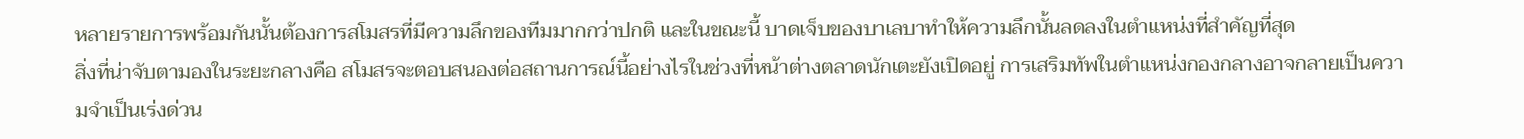หลายรายการพร้อมกันนั้นต้องการสโมสรที่มีความลึกของทีมมากกว่าปกติ และในขณะนี้ บาดเจ็บของบาเลบาทำให้ความลึกนั้นลดลงในตำแหน่งที่สำคัญที่สุด
สิ่งที่น่าจับตามองในระยะกลางคือ สโมสรจะตอบสนองต่อสถานการณ์นี้อย่างไรในช่วงที่หน้าต่างตลาดนักเตะยังเปิดอยู่ การเสริมทัพในตำแหน่งกองกลางอาจกลายเป็นความจำเป็นเร่งด่วน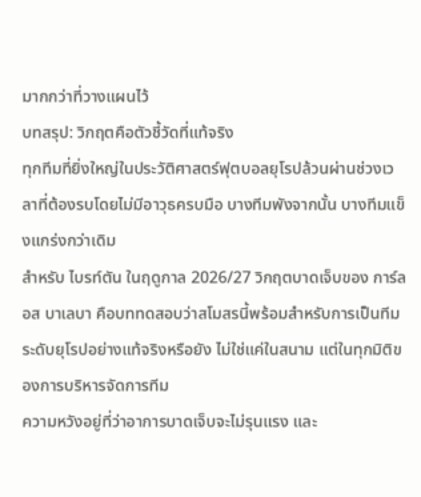มากกว่าที่วางแผนไว้
บทสรุป: วิกฤตคือตัวชี้วัดที่แท้จริง
ทุกทีมที่ยิ่งใหญ่ในประวัติศาสตร์ฟุตบอลยุโรปล้วนผ่านช่วงเวลาที่ต้องรบโดยไม่มีอาวุธครบมือ บางทีมพังจากนั้น บางทีมแข็งแกร่งกว่าเดิม
สำหรับ ไบรท์ตัน ในฤดูกาล 2026/27 วิกฤตบาดเจ็บของ การ์ลอส บาเลบา คือบททดสอบว่าสโมสรนี้พร้อมสำหรับการเป็นทีมระดับยุโรปอย่างแท้จริงหรือยัง ไม่ใช่แค่ในสนาม แต่ในทุกมิติของการบริหารจัดการทีม
ความหวังอยู่ที่ว่าอาการบาดเจ็บจะไม่รุนแรง และ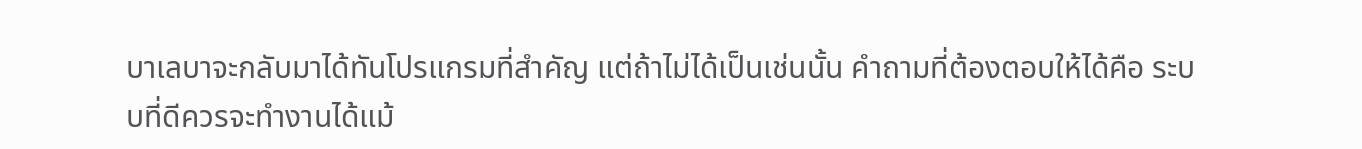บาเลบาจะกลับมาได้ทันโปรแกรมที่สำคัญ แต่ถ้าไม่ได้เป็นเช่นนั้น คำถามที่ต้องตอบให้ได้คือ ระบบที่ดีควรจะทำงานได้แม้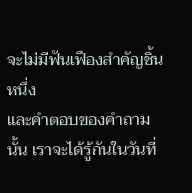จะไม่มีฟันเฟืองสำคัญชิ้นหนึ่ง
และคำตอบของคำถามนั้น เราจะได้รู้กันในวันที่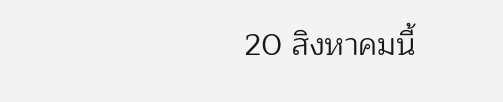20 สิงหาคมนี้